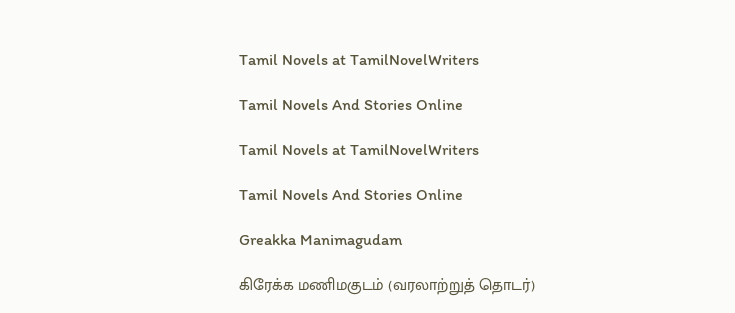Tamil Novels at TamilNovelWriters

Tamil Novels And Stories Online

Tamil Novels at TamilNovelWriters

Tamil Novels And Stories Online

Greakka Manimagudam

கிரேக்க மணிமகுடம் (வரலாற்றுத் தொடர்)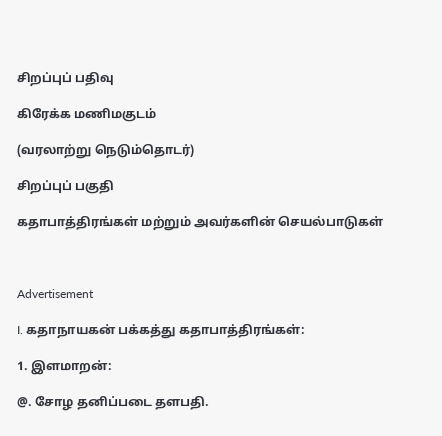சிறப்புப் பதிவு

கிரேக்க மணிமகுடம்

(வரலாற்று நெடும்தொடர்)

சிறப்புப் பகுதி

கதாபாத்திரங்கள் மற்றும் அவர்களின் செயல்பாடுகள்



Advertisement

I. கதாநாயகன் பக்கத்து கதாபாத்திரங்கள்:

1. இளமாறன்:

@. சோழ தனிப்படை தளபதி.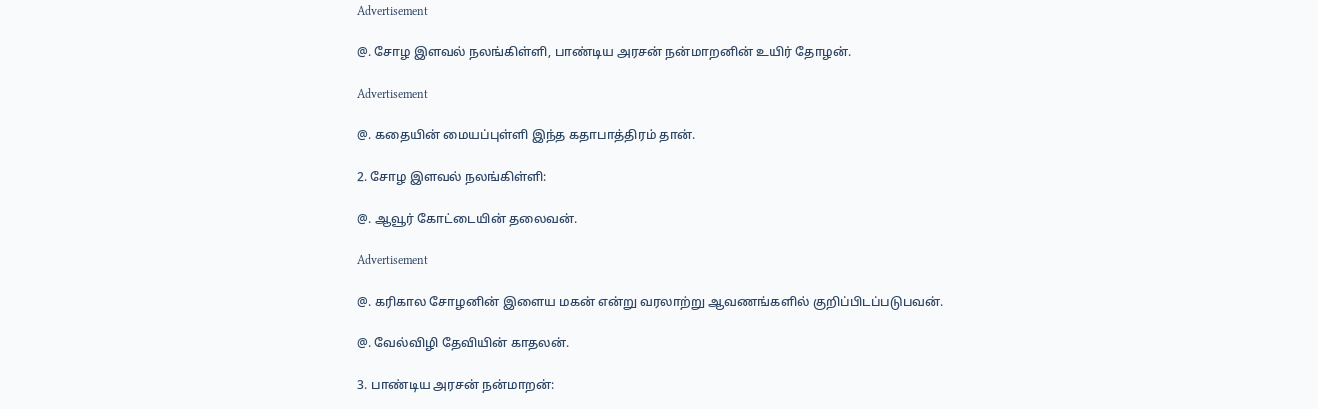Advertisement

@. சோழ இளவல் நலங்கிள்ளி, பாண்டிய அரசன் நன்மாறனின் உயிர் தோழன்.

Advertisement

@. கதையின் மையப்புள்ளி இந்த கதாபாத்திரம் தான்.

2. சோழ இளவல் நலங்கிள்ளி:

@. ஆவூர் கோட்டையின் தலைவன்.

Advertisement

@. கரிகால சோழனின் இளைய மகன் என்று வரலாற்று ஆவணங்களில் குறிப்பிடப்படுபவன்.

@. வேல்விழி தேவியின் காதலன்.

3. பாண்டிய அரசன் நன்மாறன்: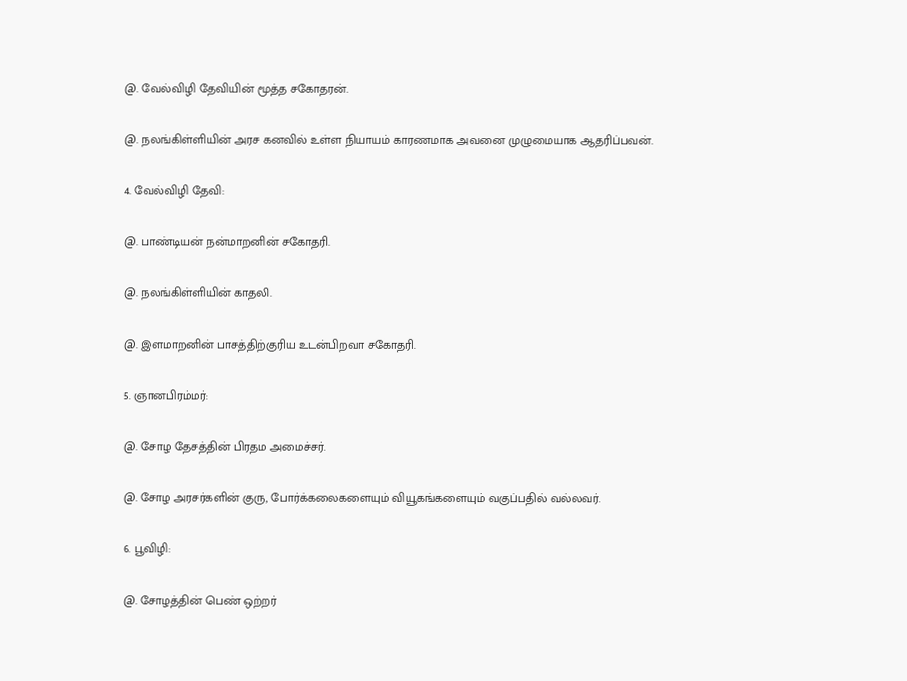@. வேல்விழி தேவியின் மூத்த சகோதரன்.

@. நலங்கிள்ளியின் அரச கனவில் உள்ள நியாயம் காரணமாக அவனை முழுமையாக ஆதரிப்பவன்.

4. வேல்விழி தேவி:

@. பாண்டியன் நன்மாறனின் சகோதரி.

@. நலங்கிள்ளியின் காதலி.

@. இளமாறனின் பாசத்திற்குரிய உடன்பிறவா சகோதரி.

5. ஞானபிரம்மர்:

@. சோழ தேசத்தின் பிரதம அமைச்சர்.

@. சோழ அரசர்களின் குரு, போர்க்கலைகளையும் வியூகங்களையும் வகுப்பதில் வல்லவர்.

6. பூவிழி:

@. சோழத்தின் பெண் ஒற்றர்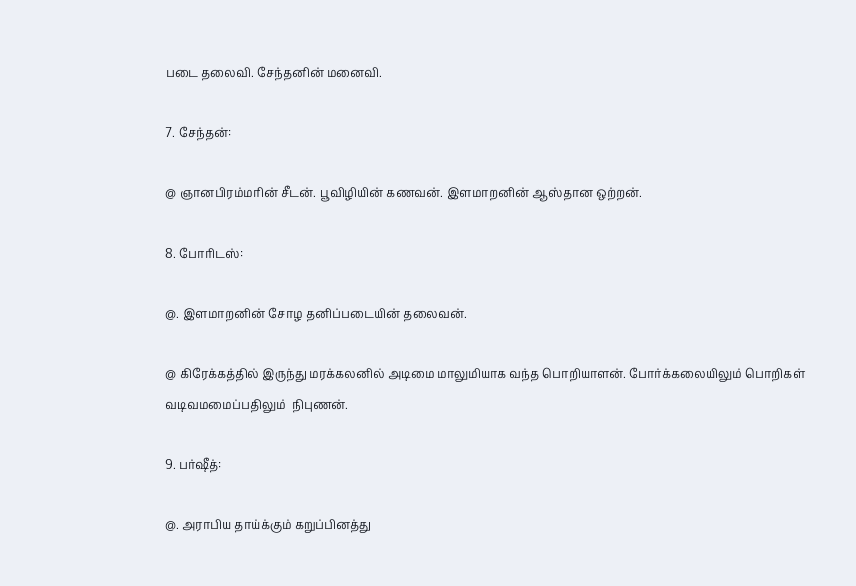படை தலைவி. சேந்தனின் மனைவி.

7. சேந்தன்:

@ ஞானபிரம்மரின் சீடன். பூவிழியின் கணவன். இளமாறனின் ஆஸ்தான ஒற்றன்.

8. போரிடஸ்:

@. இளமாறனின் சோழ தனிப்படையின் தலைவன்.

@ கிரேக்கத்தில் இருந்து மரக்கலனில் அடிமை மாலுமியாக வந்த பொறியாளன். போர்க்கலையிலும் பொறிகள் வடிவமமைப்பதிலும்  நிபுணன்.

9. பர்ஷீத்:

@. அராபிய தாய்க்கும் கறுப்பினத்து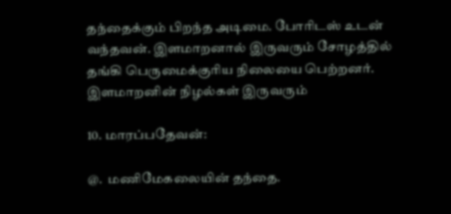தந்தைக்கும் பிறந்த அடிமை. போரிடஸ் உடன் வந்தவன். இளமாறனால் இருவரும் சோழத்தில் தங்கி பெருமைக்குரிய நிலையை பெற்றனர். இளமாறனின் நிழல்கள் இருவரும்

10. மாரப்பதேவன்:

@.  மணிமேகலையின் தந்தை.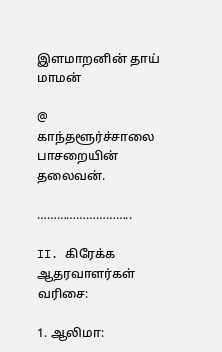இளமாறனின் தாய் மாமன்

@ காந்தளூர்ச்சாலை பாசறையின் தலைவன்.

………………………..

II. கிரேக்க ஆதரவாளர்கள் வரிசை:

1. ஆலிமா: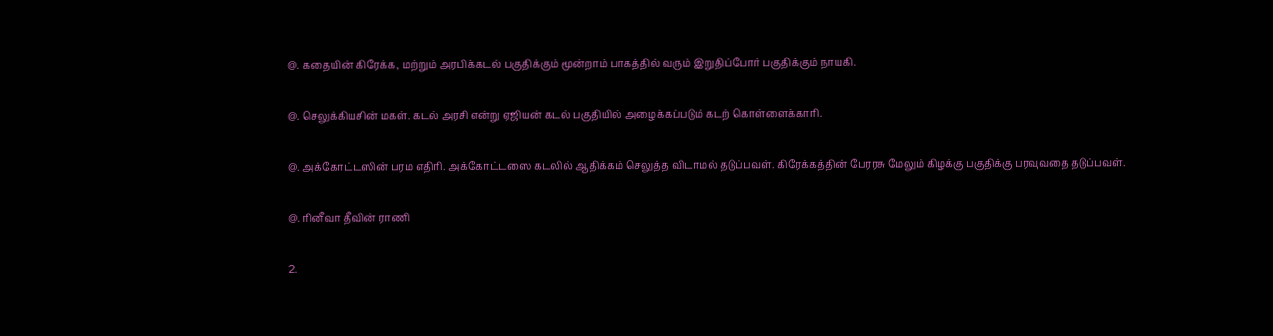@. கதையின் கிரேக்க, மற்றும் அரபிக்கடல் பகுதிக்கும் மூன்றாம் பாகத்தில் வரும் இறுதிப்போர் பகுதிக்கும் நாயகி.

@. செலுக்கியசின் மகள். கடல் அரசி என்று ஏஜியன் கடல் பகுதியில் அழைக்கப்படும் கடற் கொள்ளைக்காரி.

@. அக்கோட்டஸின் பரம எதிரி. அக்கோட்டஸை கடலில் ஆதிக்கம் செலுத்த விடாமல் தடுப்பவள். கிரேக்கத்தின் பேரரசு மேலும் கிழக்கு பகுதிக்கு பரவுவதை தடுப்பவள்.

@. ரினீவா தீவின் ராணி

2.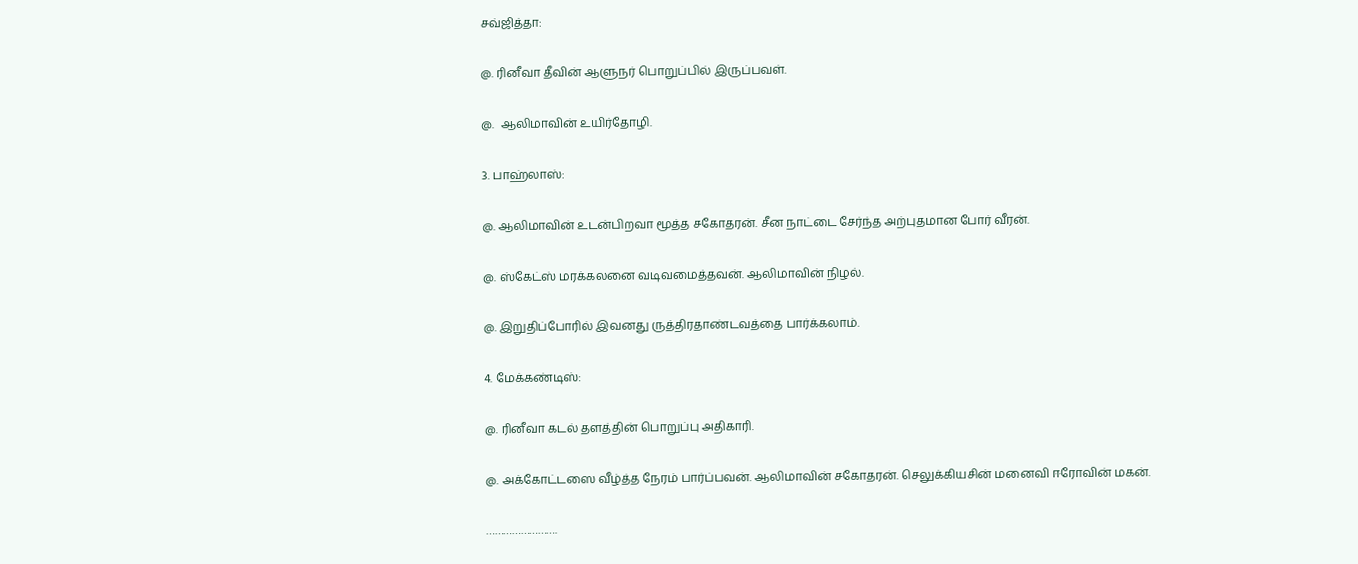சவ்ஜித்தா:

@. ரினீவா தீவின் ஆளுநர் பொறுப்பில் இருப்பவள்.

@.  ஆலிமாவின் உயிர்தோழி.

3. பாஹ்லாஸ்:

@. ஆலிமாவின் உடன்பிறவா மூத்த சகோதரன். சீன நாட்டை சேர்ந்த அற்புதமான போர் வீரன்.

@. ஸ்கேட்ஸ் மரக்கலனை வடிவமைத்தவன். ஆலிமாவின் நிழல்.

@. இறுதிப்போரில் இவனது ருத்திரதாண்டவத்தை பார்க்கலாம்.

4. மேக்கண்டிஸ்:

@. ரினீவா கடல் தளத்தின் பொறுப்பு அதிகாரி.

@. அக்கோட்டஸை வீழ்த்த நேரம் பார்ப்பவன். ஆலிமாவின் சகோதரன். செலுக்கியசின் மனைவி ஈரோவின் மகன்.

…………………….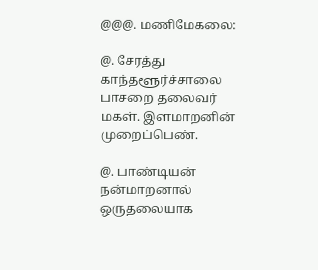@@@. மணிமேகலை:

@. சேரத்து காந்தளூர்ச்சாலை பாசறை தலைவர் மகள். இளமாறனின் முறைப்பெண்.

@. பாண்டியன் நன்மாறனால் ஒருதலையாக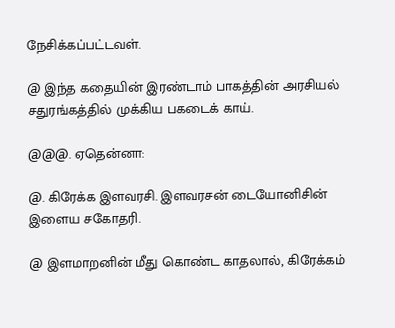நேசிக்கப்பட்டவள்.

@ இந்த கதையின் இரண்டாம் பாகத்தின் அரசியல் சதுரங்கத்தில் முக்கிய பகடைக் காய்.

@@@. ஏதென்னா:

@. கிரேக்க இளவரசி. இளவரசன் டையோனிசின் இளைய சகோதரி.

@ இளமாறனின் மீது கொண்ட காதலால், கிரேக்கம்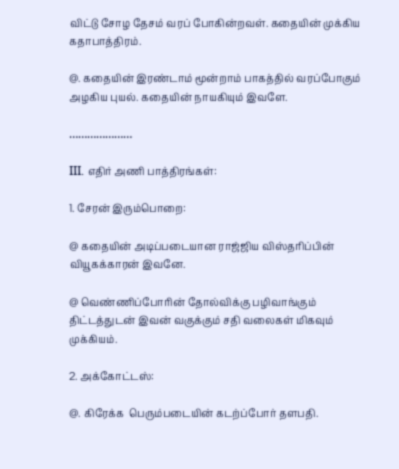விட்டு சோழ தேசம் வரப் போகின்றவள். கதையின் முக்கிய கதாபாத்திரம்.

@. கதையின் இரண்டாம் மூன்றாம் பாகத்தில் வரப்போகும் அழகிய புயல். கதையின் நாயகியும் இவளே.

…………………

III. எதிர் அணி பாத்திரங்கள்:

1. சேரன் இரும்பொறை:

@ கதையின் அடிப்படையான ராஜ்ஜிய விஸ்தரிப்பின் வியூகக்காரன் இவனே.

@ வெண்ணிப்போரின் தோல்விக்கு பழிவாங்கும் திட்டத்துடன் இவன் வகுக்கும் சதி வலைகள் மிகவும் முக்கியம்.

2. அக்கோட்டஸ்:

@. கிரேக்க  பெரும்படையின் கடற்ப்போர் தளபதி.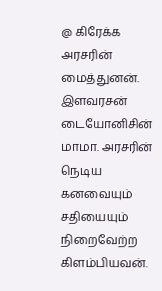@ கிரேக்க அரசரின் மைத்துனன். இளவரசன் டையோனிசின் மாமா. அரசரின் நெடிய கனவையும் சதியையும்  நிறைவேற்ற கிளம்பியவன்.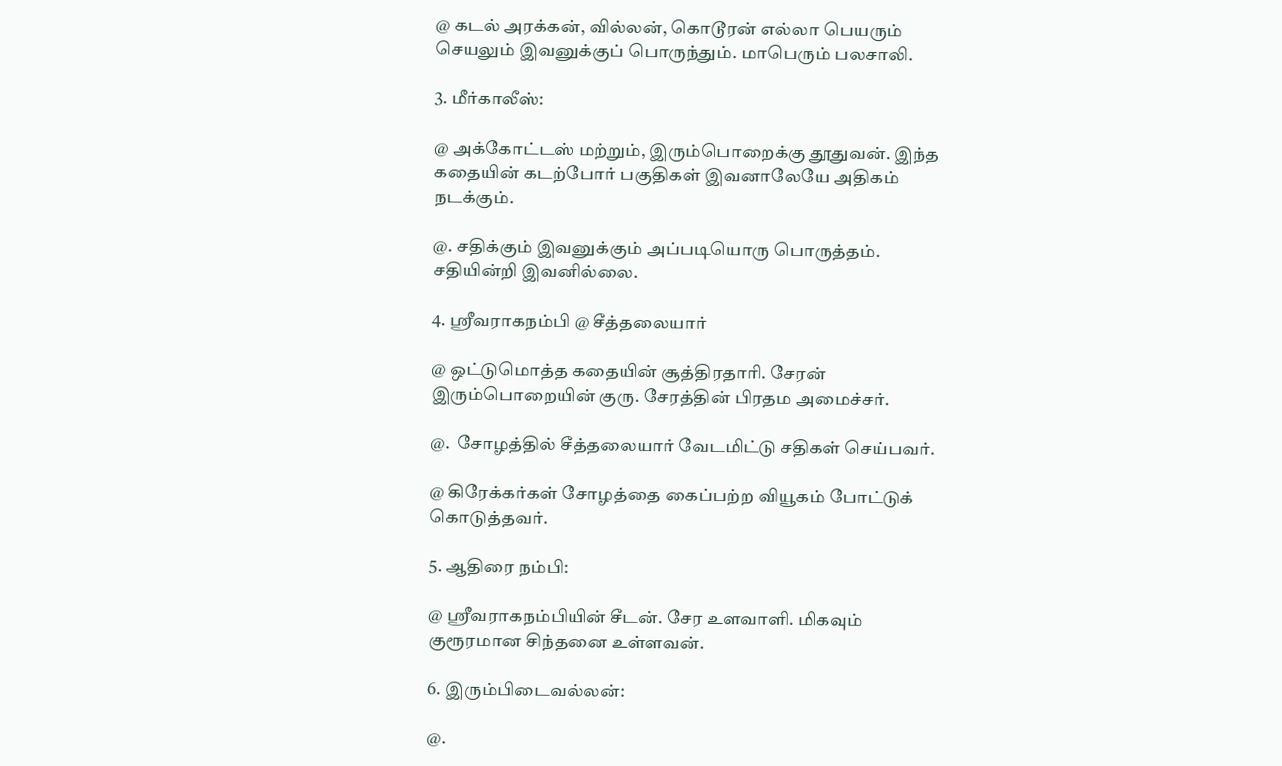@ கடல் அரக்கன், வில்லன், கொடூரன் எல்லா பெயரும் செயலும் இவனுக்குப் பொருந்தும். மாபெரும் பலசாலி.

3. மீர்காலீஸ்:

@ அக்கோட்டஸ் மற்றும், இரும்பொறைக்கு தூதுவன். இந்த கதையின் கடற்போர் பகுதிகள் இவனாலேயே அதிகம் நடக்கும்.

@. சதிக்கும் இவனுக்கும் அப்படியொரு பொருத்தம். சதியின்றி இவனில்லை.

4. ஸ்ரீவராகநம்பி @ சீத்தலையார்

@ ஒட்டுமொத்த கதையின் சூத்திரதாரி. சேரன் இரும்பொறையின் குரு. சேரத்தின் பிரதம அமைச்சர்.

@.  சோழத்தில் சீத்தலையார் வேடமிட்டு சதிகள் செய்பவர்.

@ கிரேக்கர்கள் சோழத்தை கைப்பற்ற வியூகம் போட்டுக் கொடுத்தவர்.

5. ஆதிரை நம்பி:

@ ஸ்ரீவராகநம்பியின் சீடன். சேர உளவாளி. மிகவும் குரூரமான சிந்தனை உள்ளவன்.

6. இரும்பிடைவல்லன்:

@.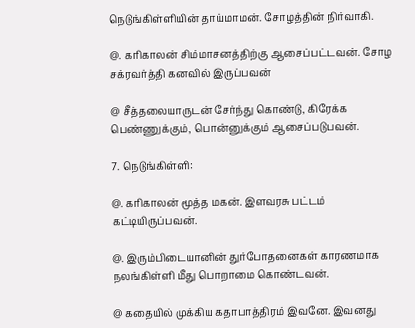நெடுங்கிள்ளியின் தாய்மாமன். சோழத்தின் நிர்வாகி.

@. கரிகாலன் சிம்மாசனத்திற்கு ஆசைப்பட்டவன். சோழ சக்ரவர்த்தி கனவில் இருப்பவன்

@ சீத்தலையாருடன் சேர்ந்து கொண்டு, கிரேக்க பெண்ணுக்கும், பொன்னுக்கும் ஆசைப்படுபவன்.

7. நெடுங்கிள்ளி:

@. கரிகாலன் மூத்த மகன். இளவரசு பட்டம் கட்டியிருப்பவன்.

@. இரும்பிடையானின் துர்போதனைகள் காரணமாக நலங்கிள்ளி மீது பொறாமை கொண்டவன்.

@ கதையில் முக்கிய கதாபாத்திரம் இவனே. இவனது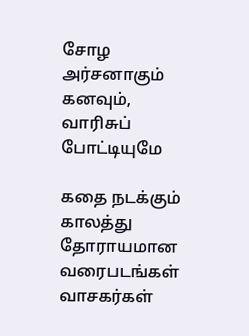சோழ அர்சனாகும் கனவும், வாரிசுப் போட்டியுமே

கதை நடக்கும் காலத்து தோராயமான வரைபடங்கள் வாசகர்கள்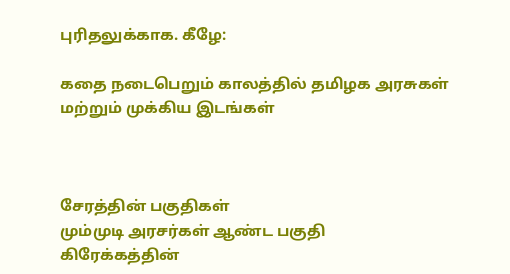புரிதலுக்காக. கீழே:

கதை நடைபெறும் காலத்தில் தமிழக அரசுகள் மற்றும் முக்கிய இடங்கள்



சேரத்தின் பகுதிகள்
மும்முடி அரசர்கள் ஆண்ட பகுதி
கிரேக்கத்தின்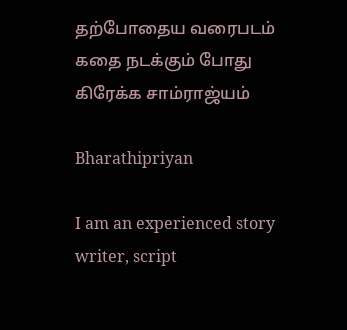தற்போதைய வரைபடம்
கதை நடக்கும் போது கிரேக்க சாம்ராஜ்யம்

Bharathipriyan

I am an experienced story writer, script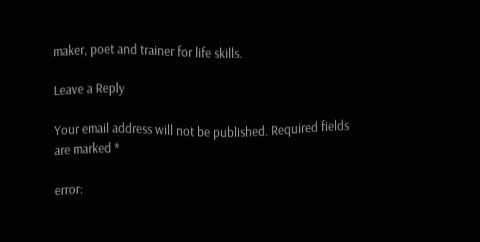maker, poet and trainer for life skills.

Leave a Reply

Your email address will not be published. Required fields are marked *

error: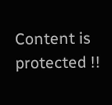Content is protected !!